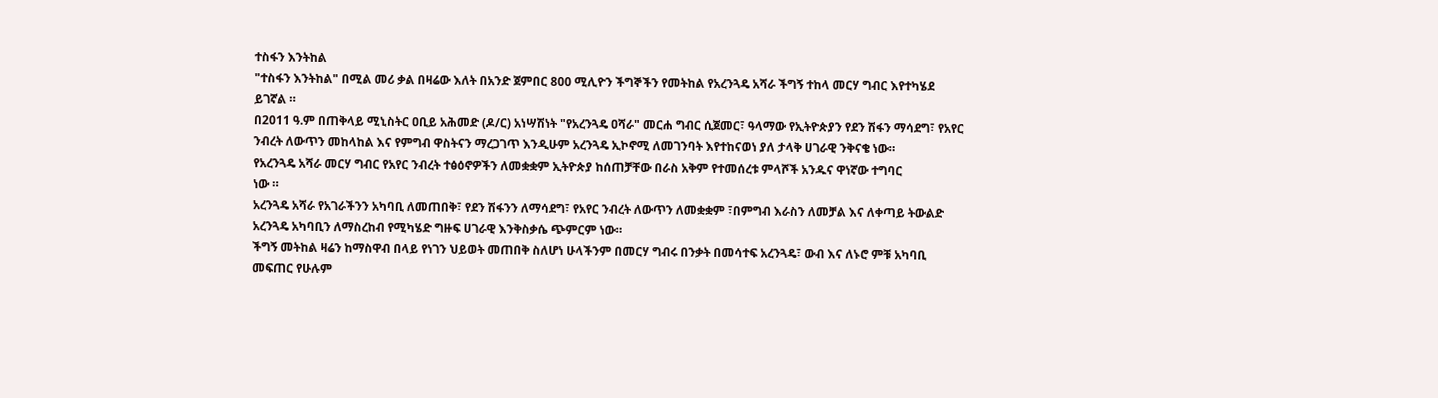ተስፋን እንትከል
"ተስፋን እንትከል" በሚል መሪ ቃል በዛሬው እለት በአንድ ጀምበር 800 ሚሊዮን ችግኞችን የመትከል የአረንጓዴ አሻራ ችግኝ ተከላ መርሃ ግብር እየተካሄደ ይገኛል ።
በ2011 ዓ.ም በጠቅላይ ሚኒስትር ዐቢይ አሕመድ (ዶ/ር) አነሣሽነት "የአረንጓዴ ዐሻራ" መርሐ ግብር ሲጀመር፣ ዓላማው የኢትዮጵያን የደን ሽፋን ማሳደግ፣ የአየር ንብረት ለውጥን መከላከል እና የምግብ ዋስትናን ማረጋገጥ እንዲሁም አረንጓዴ ኢኮኖሚ ለመገንባት እየተከናወነ ያለ ታላቅ ሀገራዊ ንቅናቄ ነው።
የአረንጓዴ አሻራ መርሃ ግብር የአየር ንብረት ተፅዕኖዎችን ለመቋቋም ኢትዮጵያ ከሰጠቻቸው በራስ አቅም የተመሰረቱ ምላሾች አንዱና ዋነኛው ተግባር
ነው ።
አረንጓዴ አሻራ የአገራችንን አካባቢ ለመጠበቅ፣ የደን ሽፋንን ለማሳደግ፣ የአየር ንብረት ለውጥን ለመቋቋም ፣በምግብ እራስን ለመቻል እና ለቀጣይ ትውልድ አረንጓዴ አካባቢን ለማስረከብ የሚካሄድ ግዙፍ ሀገራዊ እንቅስቃሴ ጭምርም ነው።
ችግኝ መትከል ዛሬን ከማስዋብ በላይ የነገን ህይወት መጠበቅ ስለሆነ ሁላችንም በመርሃ ግብሩ በንቃት በመሳተፍ አረንጓዴ፣ ውብ እና ለኑሮ ምቹ አካባቢ መፍጠር የሁሉም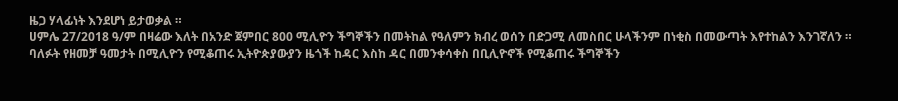ዜጋ ሃላፊነት እንደሆነ ይታወቃል ።
ሀምሌ 27/2018 ዓ/ም በዛሬው እለት በአንድ ጀምበር 800 ሚሊዮን ችግኞችን በመትከል የዓለምን ክብረ ወሰን በድጋሚ ለመስበር ሁላችንም በነቂስ በመውጣት እየተከልን እንገኛለን ።
ባለፉት የዘመቻ ዓመታት በሚሊዮን የሚቆጠሩ ኢትዮጵያውያን ዜጎች ከዳር እስከ ዳር በመንቀሳቀስ በቢሊዮኖች የሚቆጠሩ ችግኞችን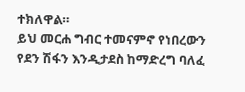ተክለዋል።
ይህ መርሐ ግብር ተመናምኖ የነበረውን የደን ሽፋን እንዲታደስ ከማድረግ ባለፈ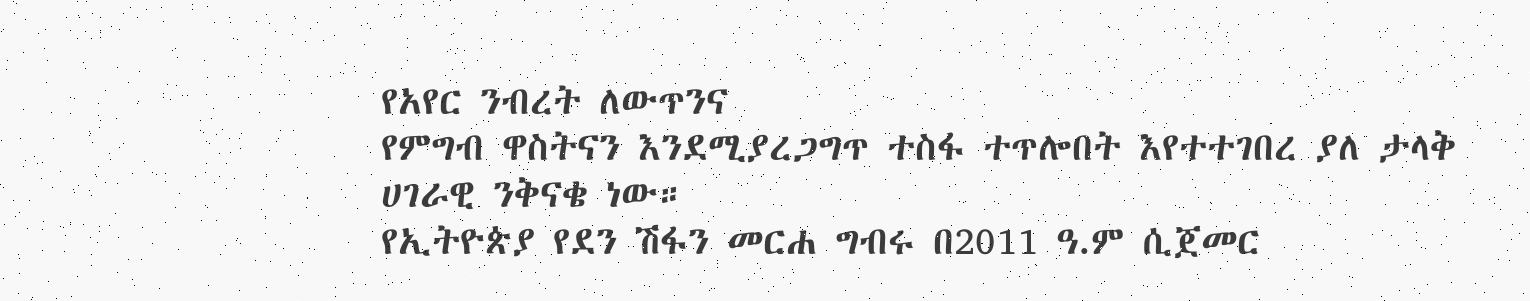የአየር ንብረት ለውጥንና
የምግብ ዋስትናን እንደሚያረጋግጥ ተስፋ ተጥሎበት እየተተገበረ ያለ ታላቅ ሀገራዊ ንቅናቄ ነው።
የኢትዮጵያ የደን ሽፋን መርሐ ግብሩ በ2011 ዓ.ም ሲጀመር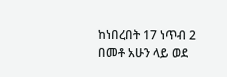ከነበረበት 17 ነጥብ 2 በመቶ አሁን ላይ ወደ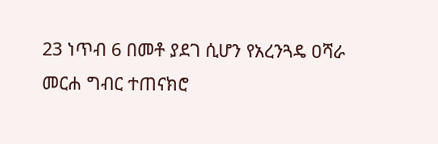23 ነጥብ 6 በመቶ ያደገ ሲሆን የአረንጓዴ ዐሻራ መርሐ ግብር ተጠናክሮ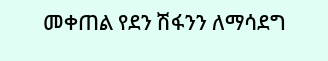መቀጠል የደን ሽፋንን ለማሳደግ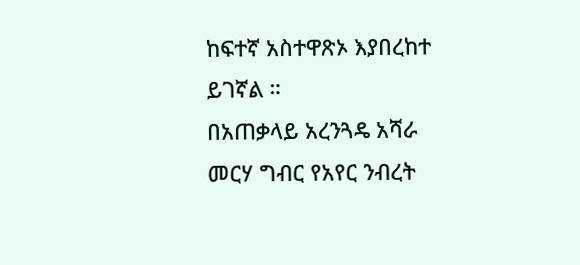ከፍተኛ አስተዋጽኦ እያበረከተ ይገኛል ።
በአጠቃላይ አረንጓዴ አሻራ መርሃ ግብር የአየር ንብረት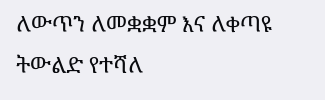ለውጥን ለመቋቋም እና ለቀጣዩ ትውልድ የተሻለ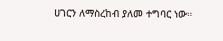ሀገርን ለማስረከብ ያለመ ተግባር ነው።